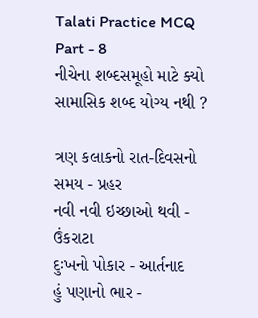Talati Practice MCQ Part - 8
નીચેના શબ્દસમૂહો માટે ક્યો સામાસિક શબ્દ યોગ્ય નથી ?

ત્રણ કલાકનો રાત-દિવસનો સમય - પ્રહર
નવી નવી ઇચ્છાઓ થવી - ઉંકરાટા
દુઃખનો પોકાર - આર્તનાદ
હું પણાનો ભાર -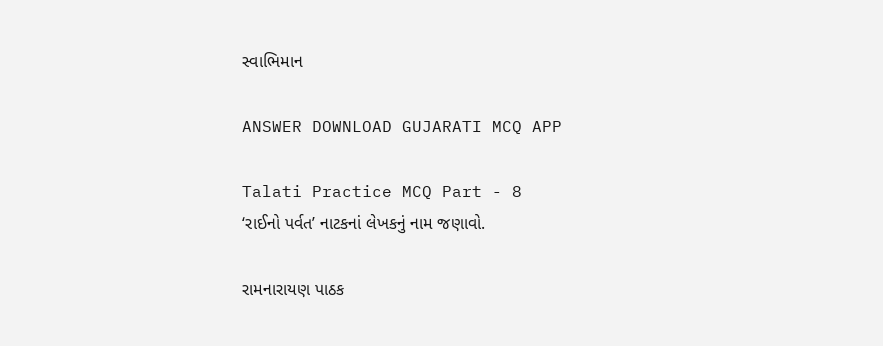સ્વાભિમાન

ANSWER DOWNLOAD GUJARATI MCQ APP

Talati Practice MCQ Part - 8
‘રાઈનો પર્વત’ નાટકનાં લેખકનું નામ જણાવો.

રામનારાયણ પાઠક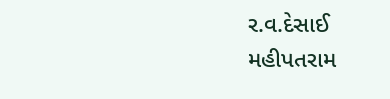ર.વ.દેસાઈ
મહીપતરામ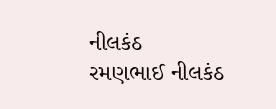નીલકંઠ
રમણભાઈ નીલકંઠ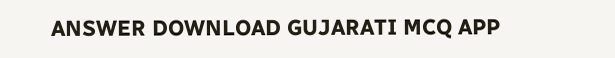ANSWER DOWNLOAD GUJARATI MCQ APP